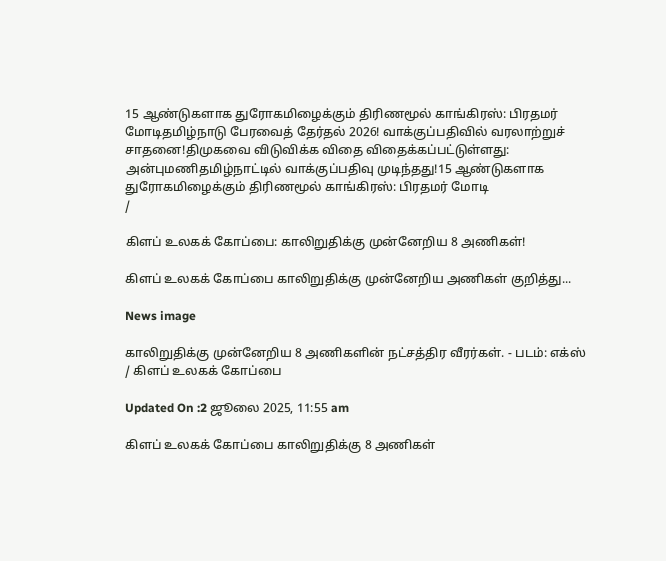15 ஆண்டுகளாக துரோகமிழைக்கும் திரிணமூல் காங்கிரஸ்: பிரதமர் மோடிதமிழ்நாடு பேரவைத் தேர்தல் 2026! வாக்குப்பதிவில் வரலாற்றுச் சாதனை!திமுகவை விடுவிக்க விதை விதைக்கப்பட்டுள்ளது: அன்புமணிதமிழ்நாட்டில் வாக்குப்பதிவு முடிந்தது!15 ஆண்டுகளாக துரோகமிழைக்கும் திரிணமூல் காங்கிரஸ்: பிரதமர் மோடி
/

கிளப் உலகக் கோப்பை: காலிறுதிக்கு முன்னேறிய 8 அணிகள்!

கிளப் உலகக் கோப்பை காலிறுதிக்கு முன்னேறிய அணிகள் குறித்து...

News image

காலிறுதிக்கு முன்னேறிய 8 அணிகளின் நட்சத்திர வீரர்கள். - படம்: எக்ஸ் / கிளப் உலகக் கோப்பை

Updated On :2 ஜூலை 2025, 11:55 am

கிளப் உலகக் கோப்பை காலிறுதிக்கு 8 அணிகள்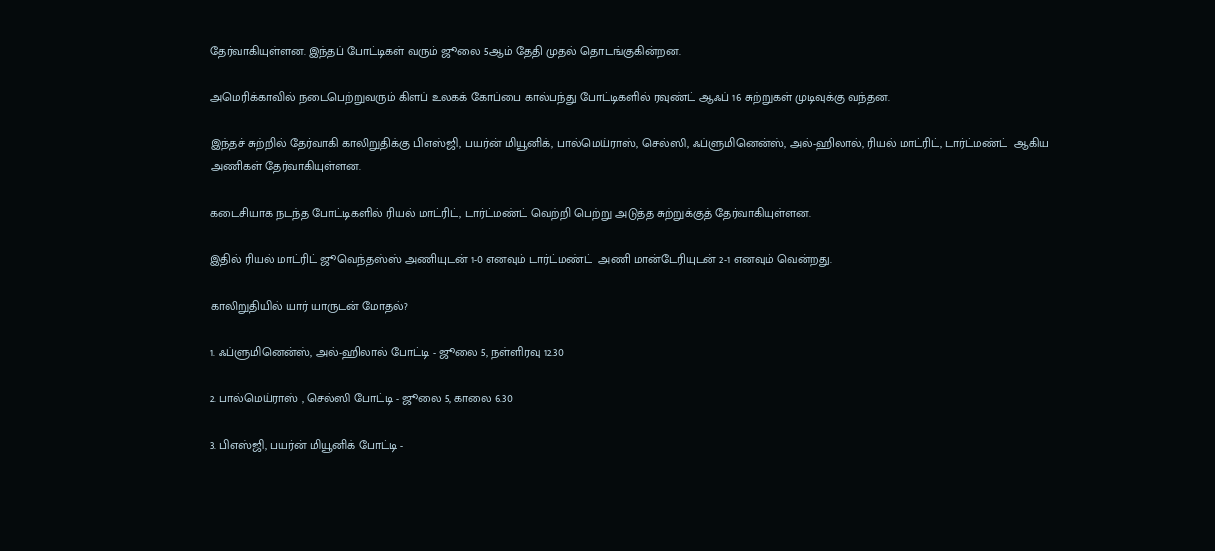தேர்வாகியுள்ளன. இந்தப் போட்டிகள் வரும் ஜூலை 5ஆம் தேதி முதல் தொடங்குகின்றன.

அமெரிக்காவில் நடைபெற்றுவரும் கிளப் உலகக் கோப்பை கால்பந்து போட்டிகளில் ரவுண்ட் ஆஃப் 16 சுற்றுகள் முடிவுக்கு வந்தன.

இந்தச் சுற்றில் தேர்வாகி காலிறுதிக்கு பிஎஸ்ஜி, பயர்ன் மியூனிக், பால்மெய்ராஸ், செல்ஸி, ஃப்ளுமினென்ஸ், அல்-ஹிலால், ரியல் மாட்ரிட், டார்ட்மண்ட்  ஆகிய அணிகள் தேர்வாகியுள்ளன.

கடைசியாக நடந்த போட்டிகளில் ரியல் மாட்ரிட், டார்ட்மண்ட் வெற்றி பெற்று அடுத்த சுற்றுக்குத் தேர்வாகியுள்ளன.

இதில் ரியல் மாட்ரிட் ஜூவெந்தஸ்ஸ் அணியுடன் 1-0 எனவும் டார்ட்மண்ட்  அணி மான்டேரியுடன் 2-1 எனவும் வென்றது.

காலிறுதியில் யார் யாருடன் மோதல்?

1. ஃப்ளுமினென்ஸ், அல்-ஹிலால் போட்டி - ஜூலை 5, நள்ளிரவு 12.30

2. பால்மெய்ராஸ் , செல்ஸி போட்டி - ஜூலை 5, காலை 6.30

3. பிஎஸ்ஜி, பயர்ன் மியூனிக் போட்டி -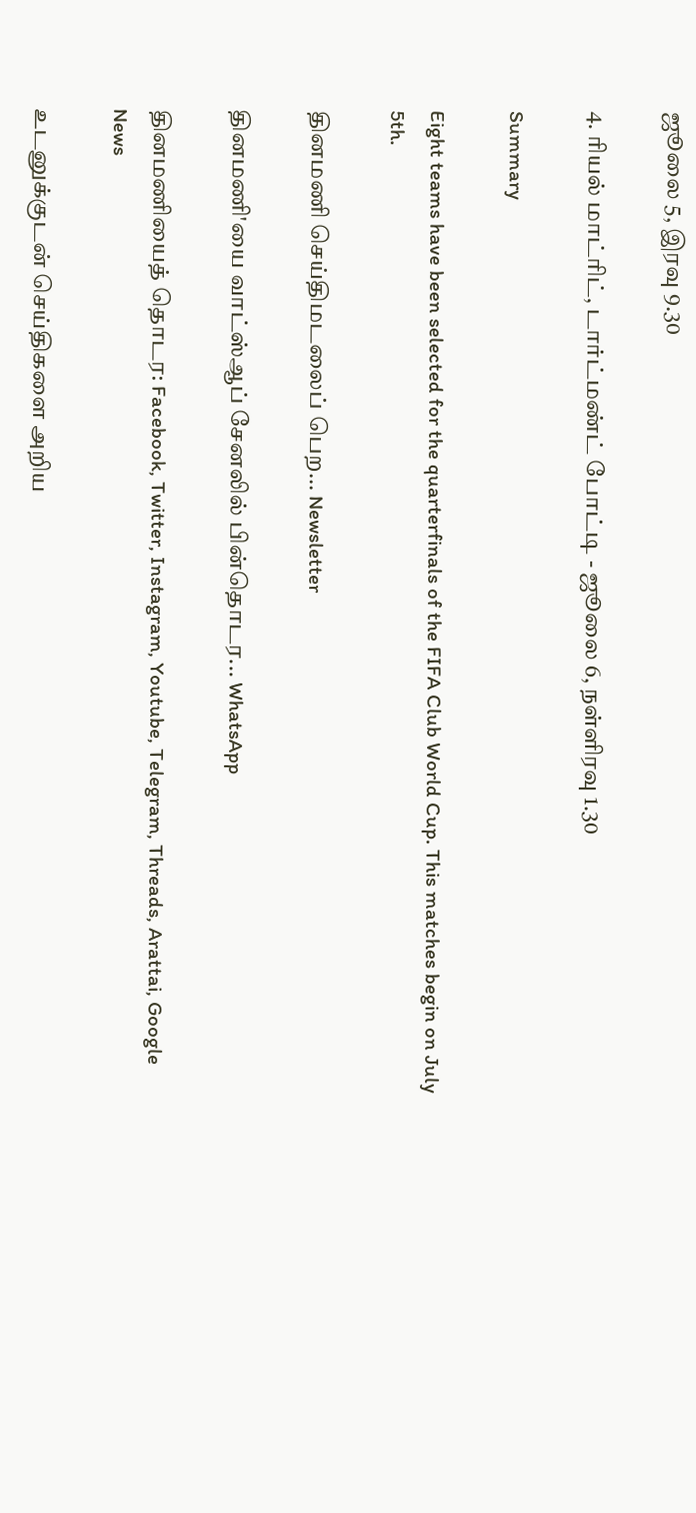ஜூலை 5, இரவு 9.30

4. ரியல் மாட்ரிட், டார்ட்மண்ட் போட்டி - ஜூலை 6, நள்ளிரவு 1.30

Summary

Eight teams have been selected for the quarterfinals of the FIFA Club World Cup. This matches begin on July 5th.

தினமணி செய்திமடலைப் பெற... Newsletter

தினமணி'யை வாட்ஸ்ஆப் சேனலில் பின்தொடர... WhatsApp

தினமணியைத் தொடர: Facebook, Twitter, Instagram, Youtube, Telegram, Threads, Arattai, Google News

உடனுக்குடன் செய்திகளை அறிய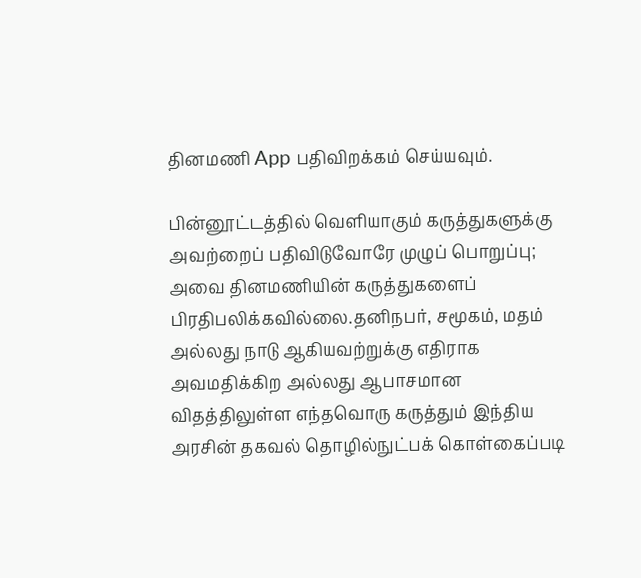தினமணி App பதிவிறக்கம் செய்யவும்.

பின்னூட்டத்தில் வெளியாகும் கருத்துகளுக்கு அவற்றைப் பதிவிடுவோரே முழுப் பொறுப்பு; அவை தினமணியின் கருத்துகளைப் பிரதிபலிக்கவில்லை.தனிநபர், சமூகம், மதம் அல்லது நாடு ஆகியவற்றுக்கு எதிராக அவமதிக்கிற அல்லது ஆபாசமான விதத்திலுள்ள எந்தவொரு கருத்தும் இந்திய அரசின் தகவல் தொழில்நுட்பக் கொள்கைப்படி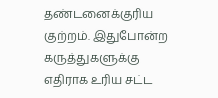தண்டனைக்குரிய குற்றம். இதுபோன்ற கருத்துகளுக்கு எதிராக உரிய சட்ட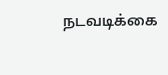நடவடிக்கை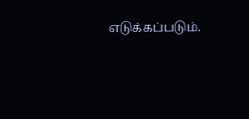எடுக்கப்படும்.